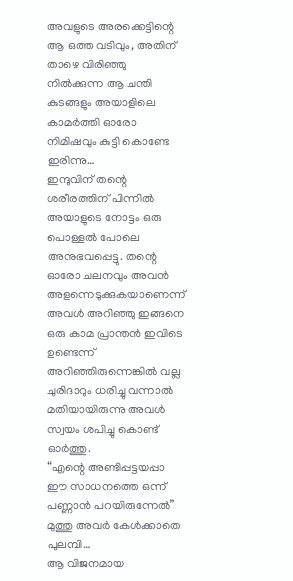അവളുടെ അരക്കെട്ടിന്റെ ആ ഒത്ത വടിവും, അതിന് താഴെ വിരിഞ്ഞു നിൽക്കുന്ന ആ ചന്തി കുടങ്ങളും അയാളിലെ കാമർത്തി ഓരോ നിമിഷവും കുട്ടി കൊണ്ടേ ഇരിന്നു…
ഇന്ദുവിന് തന്റെ ശരീരത്തിന് പിന്നിൽ അയാളുടെ നോട്ടം ഒരു പൊള്ളൽ പോലെ അനുഭവപ്പെട്ടു. തന്റെ ഓരോ ചലനവും അവൻ അളന്നെടുക്കുകയാണെന്ന് അവൾ അറിഞ്ഞു ഇങ്ങനെ ഒരു കാമ പ്രാന്തൻ ഇവിടെ ഉണ്ടെന്ന് അറിഞ്ഞിരുന്നെങ്കിൽ വല്ല ചുരിദാറും ധരിച്ചു വന്നാൽ മതിയായിരുന്നു അവൾ സ്വയം ശപിച്ചു കൊണ്ട് ഓർത്തു.
“എന്റെ അണ്ടിപ്പട്ടയപ്പാ ഈ സാധനത്തെ ഒന്ന് പണ്ണാൻ പറയിരുന്നേൽ”
മുത്തു അവർ കേൾക്കാതെ പുലമ്പി…
ആ വിജനമായ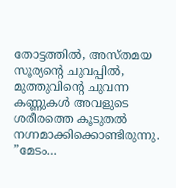തോട്ടത്തിൽ, അസ്തമയ സൂര്യന്റെ ചുവപ്പിൽ, മുത്തുവിന്റെ ചുവന്ന കണ്ണുകൾ അവളുടെ ശരീരത്തെ കൂടുതൽ നഗ്നമാക്കിക്കൊണ്ടിരുന്നു.
”മേടം…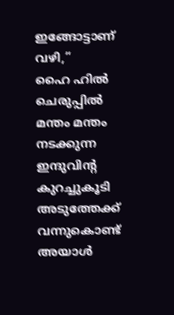ഇങ്ങോട്ടാണ് വഴി,”
ഹൈ ഹിൽ ചെരുപ്പിൽ മന്തം മന്തം നടക്കുന്ന ഇന്ദുവിന്റ കുറച്ചുകൂടി അടുത്തേക്ക് വന്നുകൊണ്ട് അയാൾ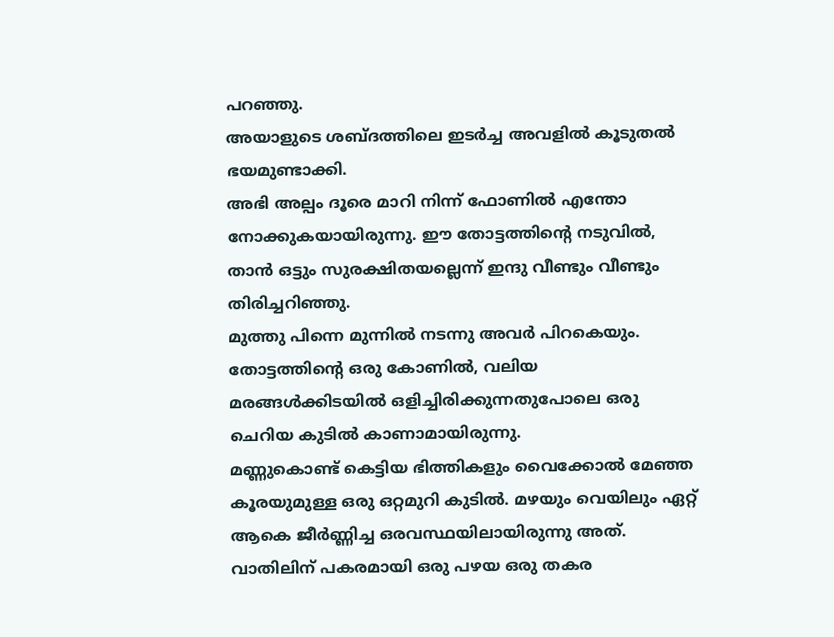പറഞ്ഞു.
അയാളുടെ ശബ്ദത്തിലെ ഇടർച്ച അവളിൽ കൂടുതൽ ഭയമുണ്ടാക്കി.
അഭി അല്പം ദൂരെ മാറി നിന്ന് ഫോണിൽ എന്തോ നോക്കുകയായിരുന്നു. ഈ തോട്ടത്തിന്റെ നടുവിൽ, താൻ ഒട്ടും സുരക്ഷിതയല്ലെന്ന് ഇന്ദു വീണ്ടും വീണ്ടും തിരിച്ചറിഞ്ഞു.
മുത്തു പിന്നെ മുന്നിൽ നടന്നു അവർ പിറകെയും.
തോട്ടത്തിന്റെ ഒരു കോണിൽ, വലിയ മരങ്ങൾക്കിടയിൽ ഒളിച്ചിരിക്കുന്നതുപോലെ ഒരു ചെറിയ കുടിൽ കാണാമായിരുന്നു.
മണ്ണുകൊണ്ട് കെട്ടിയ ഭിത്തികളും വൈക്കോൽ മേഞ്ഞ കൂരയുമുള്ള ഒരു ഒറ്റമുറി കുടിൽ. മഴയും വെയിലും ഏറ്റ് ആകെ ജീർണ്ണിച്ച ഒരവസ്ഥയിലായിരുന്നു അത്. വാതിലിന് പകരമായി ഒരു പഴയ ഒരു തകര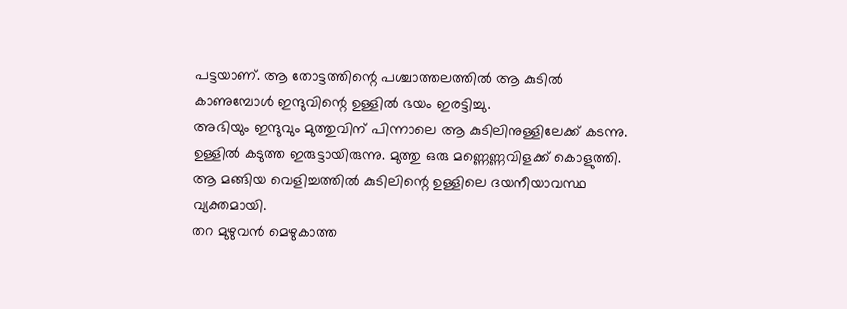പട്ടയാണ്. ആ തോട്ടത്തിന്റെ പശ്ചാത്തലത്തിൽ ആ കുടിൽ കാണുമ്പോൾ ഇന്ദുവിന്റെ ഉള്ളിൽ ഭയം ഇരട്ടിച്ചു.
അഭിയും ഇന്ദുവും മുത്തുവിന് പിന്നാലെ ആ കുടിലിനുള്ളിലേക്ക് കടന്നു. ഉള്ളിൽ കടുത്ത ഇരുട്ടായിരുന്നു. മുത്തു ഒരു മണ്ണെണ്ണവിളക്ക് കൊളുത്തി. ആ മങ്ങിയ വെളിച്ചത്തിൽ കുടിലിന്റെ ഉള്ളിലെ ദയനീയാവസ്ഥ വ്യക്തമായി.
തറ മുഴുവൻ മെഴുകാത്ത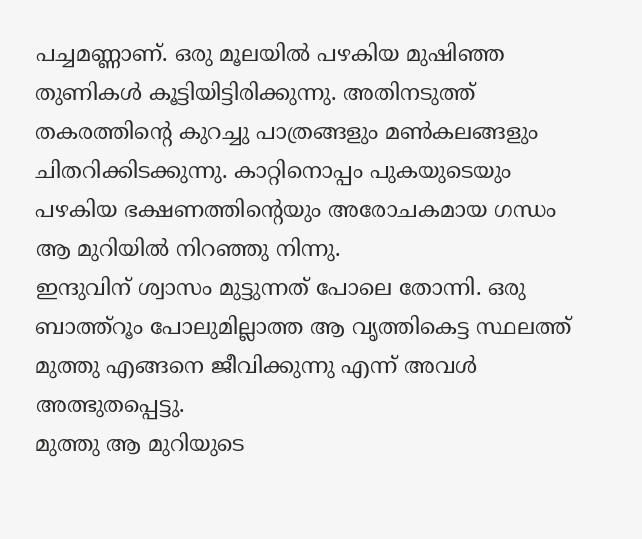പച്ചമണ്ണാണ്. ഒരു മൂലയിൽ പഴകിയ മുഷിഞ്ഞ തുണികൾ കൂട്ടിയിട്ടിരിക്കുന്നു. അതിനടുത്ത് തകരത്തിന്റെ കുറച്ചു പാത്രങ്ങളും മൺകലങ്ങളും ചിതറിക്കിടക്കുന്നു. കാറ്റിനൊപ്പം പുകയുടെയും പഴകിയ ഭക്ഷണത്തിന്റെയും അരോചകമായ ഗന്ധം ആ മുറിയിൽ നിറഞ്ഞു നിന്നു.
ഇന്ദുവിന് ശ്വാസം മുട്ടുന്നത് പോലെ തോന്നി. ഒരു ബാത്ത്റൂം പോലുമില്ലാത്ത ആ വൃത്തികെട്ട സ്ഥലത്ത് മുത്തു എങ്ങനെ ജീവിക്കുന്നു എന്ന് അവൾ അത്ഭുതപ്പെട്ടു.
മുത്തു ആ മുറിയുടെ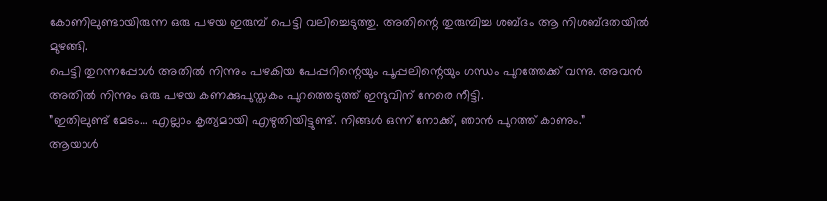കോണിലുണ്ടായിരുന്ന ഒരു പഴയ ഇരുമ്പ് പെട്ടി വലിച്ചെടുത്തു. അതിന്റെ തുരുമ്പിച്ച ശബ്ദം ആ നിശബ്ദതയിൽ മുഴങ്ങി.
പെട്ടി തുറന്നപ്പോൾ അതിൽ നിന്നും പഴകിയ പേപ്പറിന്റെയും പൂപ്പലിന്റെയും ഗന്ധം പുറത്തേക്ക് വന്നു. അവൻ അതിൽ നിന്നും ഒരു പഴയ കണക്കുപുസ്തകം പുറത്തെടുത്ത് ഇന്ദുവിന് നേരെ നീട്ടി.
”ഇതിലുണ്ട് മേടം… എല്ലാം കൃത്യമായി എഴുതിയിട്ടുണ്ട്. നിങ്ങൾ ഒന്ന് നോക്ക്, ഞാൻ പുറത്ത് കാണും.”
ആയാൾ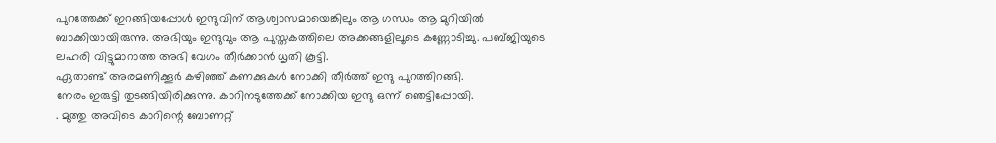പുറത്തേക്ക് ഇറങ്ങിയപ്പോൾ ഇന്ദുവിന് ആശ്വാസമായെങ്കിലും ആ ഗന്ധം ആ മുറിയിൽ ബാക്കിയായിരുന്നു. അഭിയും ഇന്ദുവും ആ പുസ്തകത്തിലെ അക്കങ്ങളിലൂടെ കണ്ണോടിച്ചു. പബ്ജിയുടെ ലഹരി വിട്ടുമാറാത്ത അഭി വേഗം തീർക്കാൻ ധൃതി കൂട്ടി.
ഏതാണ്ട് അരമണിക്കൂർ കഴിഞ്ഞ് കണക്കുകൾ നോക്കി തീർത്ത് ഇന്ദു പുറത്തിറങ്ങി.
നേരം ഇരുട്ടി തുടങ്ങിയിരിക്കുന്നു. കാറിനടുത്തേക്ക് നോക്കിയ ഇന്ദു ഒന്ന് ഞെട്ടിപ്പോയി.
. മുത്തു അവിടെ കാറിന്റെ ബോണറ്റ്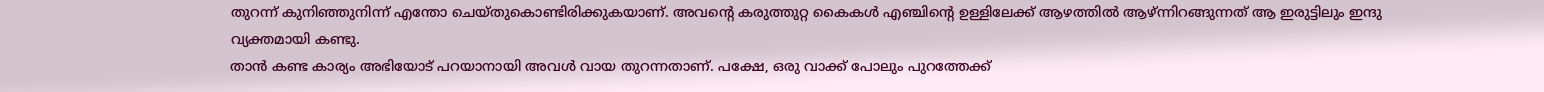തുറന്ന് കുനിഞ്ഞുനിന്ന് എന്തോ ചെയ്തുകൊണ്ടിരിക്കുകയാണ്. അവന്റെ കരുത്തുറ്റ കൈകൾ എഞ്ചിന്റെ ഉള്ളിലേക്ക് ആഴത്തിൽ ആഴ്ന്നിറങ്ങുന്നത് ആ ഇരുട്ടിലും ഇന്ദു വ്യക്തമായി കണ്ടു.
താൻ കണ്ട കാര്യം അഭിയോട് പറയാനായി അവൾ വായ തുറന്നതാണ്. പക്ഷേ, ഒരു വാക്ക് പോലും പുറത്തേക്ക്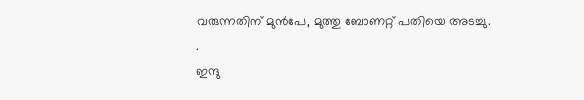വരുന്നതിന് മുൻപേ, മുത്തു ബോണറ്റ് പതിയെ അടച്ചു.
.
ഇന്ദു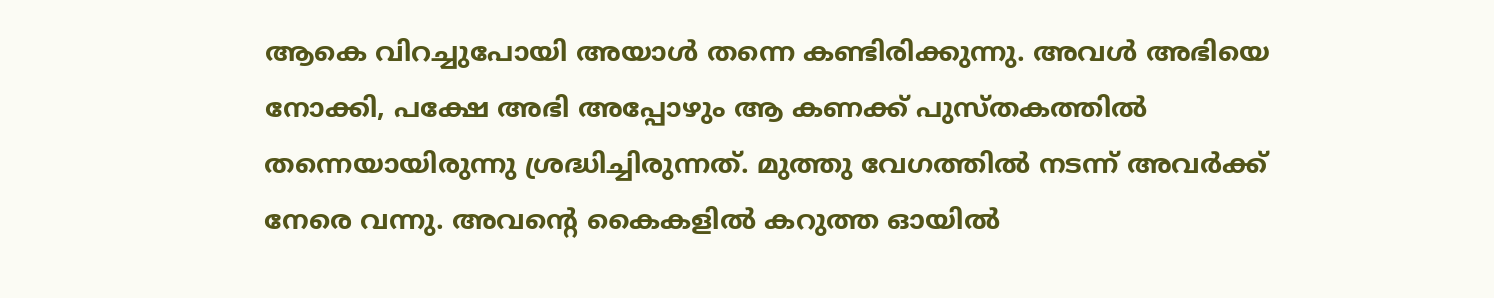ആകെ വിറച്ചുപോയി അയാൾ തന്നെ കണ്ടിരിക്കുന്നു. അവൾ അഭിയെ നോക്കി, പക്ഷേ അഭി അപ്പോഴും ആ കണക്ക് പുസ്തകത്തിൽ തന്നെയായിരുന്നു ശ്രദ്ധിച്ചിരുന്നത്. മുത്തു വേഗത്തിൽ നടന്ന് അവർക്ക് നേരെ വന്നു. അവന്റെ കൈകളിൽ കറുത്ത ഓയിൽ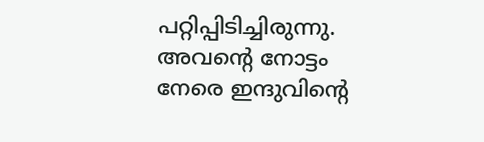പറ്റിപ്പിടിച്ചിരുന്നു. അവന്റെ നോട്ടം നേരെ ഇന്ദുവിന്റെ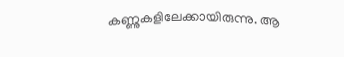കണ്ണുകളിലേക്കായിരുന്നു. ആ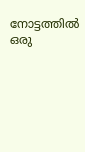നോട്ടത്തിൽ ഒരു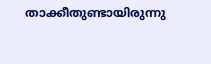താക്കീതുണ്ടായിരുന്നു